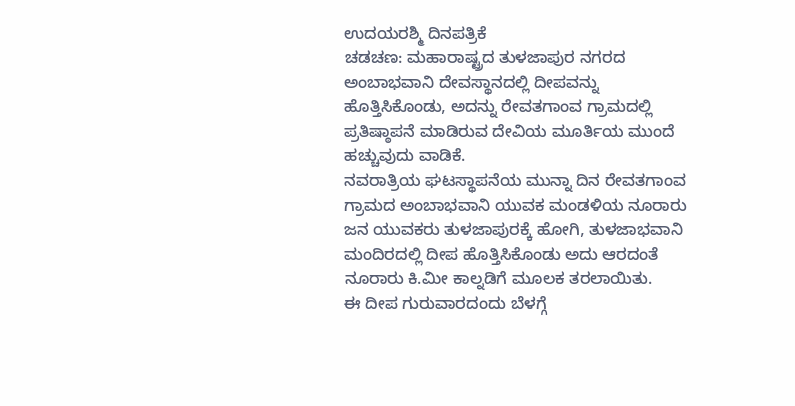ಉದಯರಶ್ಮಿ ದಿನಪತ್ರಿಕೆ
ಚಡಚಣ: ಮಹಾರಾಷ್ಟ್ರದ ತುಳಜಾಪುರ ನಗರದ ಅಂಬಾಭವಾನಿ ದೇವಸ್ಥಾನದಲ್ಲಿ ದೀಪವನ್ನು ಹೊತ್ತಿಸಿಕೊಂಡು, ಅದನ್ನು ರೇವತಗಾಂವ ಗ್ರಾಮದಲ್ಲಿ ಪ್ರತಿಷ್ಠಾಪನೆ ಮಾಡಿರುವ ದೇವಿಯ ಮೂರ್ತಿಯ ಮುಂದೆ ಹಚ್ಚುವುದು ವಾಡಿಕೆ.
ನವರಾತ್ರಿಯ ಘಟಸ್ಥಾಪನೆಯ ಮುನ್ನಾ ದಿನ ರೇವತಗಾಂವ ಗ್ರಾಮದ ಅಂಬಾಭವಾನಿ ಯುವಕ ಮಂಡಳಿಯ ನೂರಾರು ಜನ ಯುವಕರು ತುಳಜಾಪುರಕ್ಕೆ ಹೋಗಿ, ತುಳಜಾಭವಾನಿ ಮಂದಿರದಲ್ಲಿ ದೀಪ ಹೊತ್ತಿಸಿಕೊಂಡು ಅದು ಆರದಂತೆ ನೂರಾರು ಕಿ.ಮೀ ಕಾಲ್ನಡಿಗೆ ಮೂಲಕ ತರಲಾಯಿತು.
ಈ ದೀಪ ಗುರುವಾರದಂದು ಬೆಳಗ್ಗೆ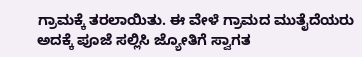ಗ್ರಾಮಕ್ಕೆ ತರಲಾಯಿತು. ಈ ವೇಳೆ ಗ್ರಾಮದ ಮುತೈದೆಯರು ಅದಕ್ಕೆ ಪೂಜೆ ಸಲ್ಲಿಸಿ ಜ್ಯೋತಿಗೆ ಸ್ವಾಗತ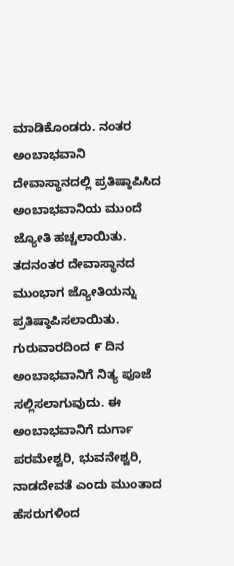ಮಾಡಿಕೊಂಡರು. ನಂತರ ಅಂಬಾಭವಾನಿ ದೇವಾಸ್ಥಾನದಲ್ಲಿ ಪ್ರತಿಷ್ಠಾಪಿಸಿದ ಅಂಬಾಭವಾನಿಯ ಮುಂದೆ ಜ್ಯೋತಿ ಹಚ್ಚಲಾಯಿತು. ತದನಂತರ ದೇವಾಸ್ಥಾನದ ಮುಂಭಾಗ ಜ್ಯೋತಿಯನ್ನು ಪ್ರತಿಷ್ಠಾಪಿಸಲಾಯಿತು.
ಗುರುವಾರದಿಂದ ೯ ದಿನ ಅಂಬಾಭವಾನಿಗೆ ನಿತ್ಯ ಪೂಜೆ ಸಲ್ಲಿಸಲಾಗುವುದು. ಈ ಅಂಬಾಭವಾನಿಗೆ ದುರ್ಗಾ ಪರಮೇಶ್ವರಿ, ಭುವನೇಶ್ವರಿ, ನಾಡದೇವತೆ ಎಂದು ಮುಂತಾದ ಹೆಸರುಗಳಿಂದ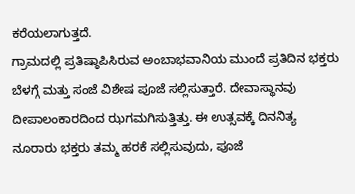ಕರೆಯಲಾಗುತ್ತದೆ.
ಗ್ರಾಮದಲ್ಲಿ ಪ್ರತಿಷ್ಠಾಪಿಸಿರುವ ಅಂಬಾಭವಾನಿಯ ಮುಂದೆ ಪ್ರತಿದಿನ ಭಕ್ತರು ಬೆಳಗ್ಗೆ ಮತ್ತು ಸಂಜೆ ವಿಶೇಷ ಪೂಜೆ ಸಲ್ಲಿಸುತ್ತಾರೆ. ದೇವಾಸ್ಥಾನವು ದೀಪಾಲಂಕಾರದಿಂದ ಝಗಮಗಿಸುತ್ತಿತ್ತು. ಈ ಉತ್ಸವಕ್ಕೆ ದಿನನಿತ್ಯ ನೂರಾರು ಭಕ್ತರು ತಮ್ಮ ಹರಕೆ ಸಲ್ಲಿಸುವುದು, ಪೂಜೆ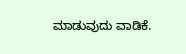ಮಾಡುವುದು ವಾಡಿಕೆ.